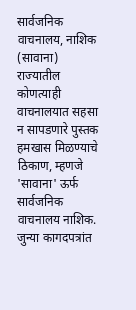सार्वजनिक वाचनालय, नाशिक (सावाना)
राज्यातील कोणत्याही वाचनालयात सहसा न सापडणारे पुस्तक हमखास मिळण्याचे ठिकाण, म्हणजे 'सावाना' ऊर्फ सार्वजनिक वाचनालय नाशिक. जुन्या कागदपत्रांत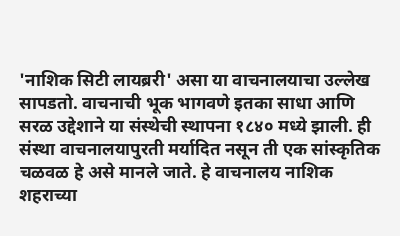'नाशिक सिटी लायब्ररी' असा या वाचनालयाचा उल्लेख सापडतो. वाचनाची भूक भागवणे इतका साधा आणि सरळ उद्देशाने या संस्थेची स्थापना १८४० मध्ये झाली. ही संस्था वाचनालयापुरती मर्यादित नसून ती एक सांस्कृतिक चळवळ हे असे मानले जाते. हे वाचनालय नाशिक शहराच्या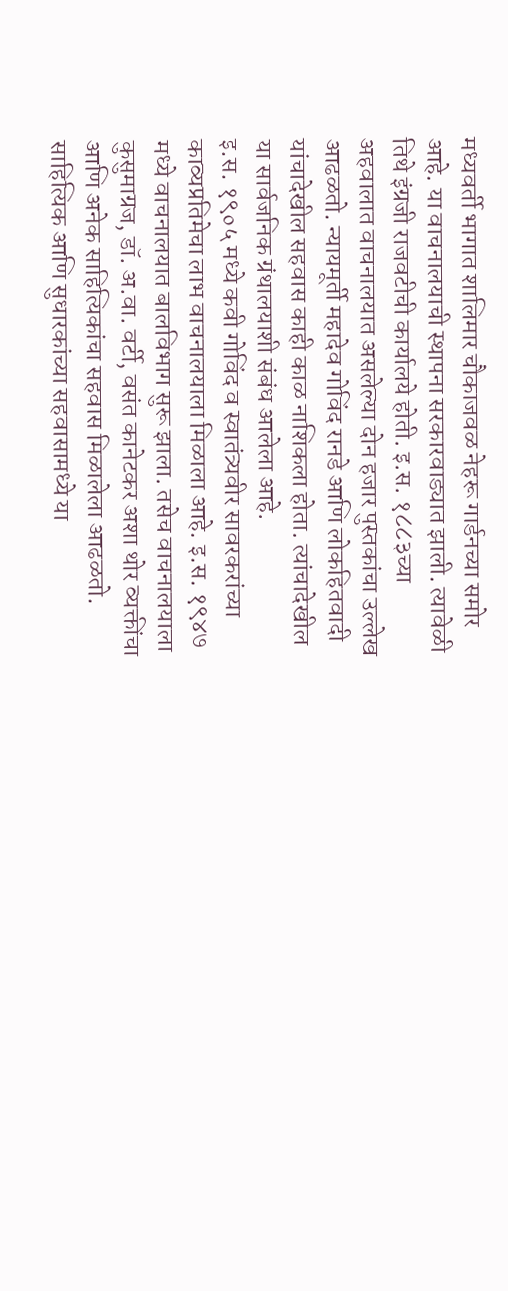मध्यवर्ती भागात शालिमार चौकाजवळ नेहरू गार्डनच्या समोर आहे. या वाचनालयाची स्थापना सरकारवाड्यात झाली. त्यावेळी तिथे इंग्रजी राजवटीची कार्यालये होती. इ.स. १८८३च्या अहवालात वाचनालयात असलेल्या दोन हजार पुस्तकांचा उल्लेख आढळतो. न्यायमूर्ती महादेव गोविंद रानडे आणि लोकहितवादी यांचादेखील सहवास काही काळ नाशिकला होता. त्यांचादेखील या सार्वजनिक ग्रंथालयाशी संबंध आलेला आहे.
इ.स. १९०५ मध्ये कवी गोविंद व स्वातंत्र्यवीर सावरकरांच्या काव्यप्रतिमेचा लाभ वाचनालयाला मिळाला आहे. इ.स. १९४७ मध्ये वाचनालयात बालविभाग सुरू झाला. तसेच वाचनालयाला कुसुमाग्रज, डॉ. अ.वा. वर्टी, वसंत कानेटकर अशा थोर व्यक्तींचा आणि अनेक साहित्यिकांचा सहवास मिळालेला आढळतो. साहित्यिक आणि सुधारकांच्या सहवासामध्ये या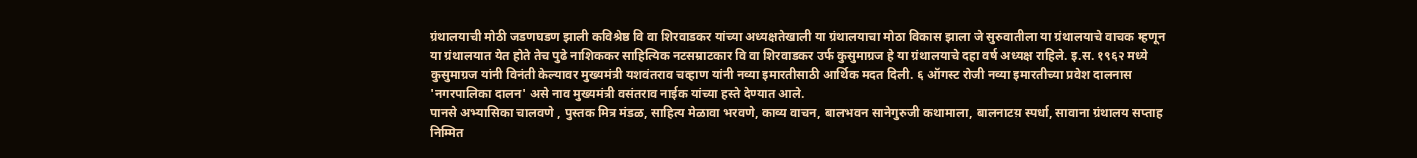ग्रंथालयाची मोठी जडणघडण झाली कविश्रेष्ठ वि वा शिरवाडकर यांच्या अध्यक्षतेखाली या ग्रंथालयाचा मोठा विकास झाला जे सुरुवातीला या ग्रंथालयाचे वाचक म्हणून या ग्रंथालयात येत होते तेच पुढे नाशिककर साहित्यिक नटसम्राटकार वि वा शिरवाडकर उर्फ कुसुमाग्रज हे या ग्रंथालयाचे दहा वर्ष अध्यक्ष राहिले. इ.स. १९६२ मध्ये कुसुमाग्रज यांनी विनंती केल्यावर मुख्यमंत्री यशवंतराव चव्हाण यांनी नव्या इमारतीसाठी आर्थिक मदत दिली. ६ ऑगस्ट रोजी नव्या इमारतीच्या प्रवेश दालनास 'नगरपालिका दालन' असे नाव मुख्यमंत्री वसंतराव नाईक यांच्या हस्ते देण्यात आले.
पानसे अभ्यासिका चालवणे , पुस्तक मित्र मंडळ, साहित्य मेळावा भरवणे, काव्य वाचन, बालभवन सानेगुरुजी कथामाला, बालनाटय़ स्पर्धा, सावाना ग्रंथालय सप्ताह निम्मित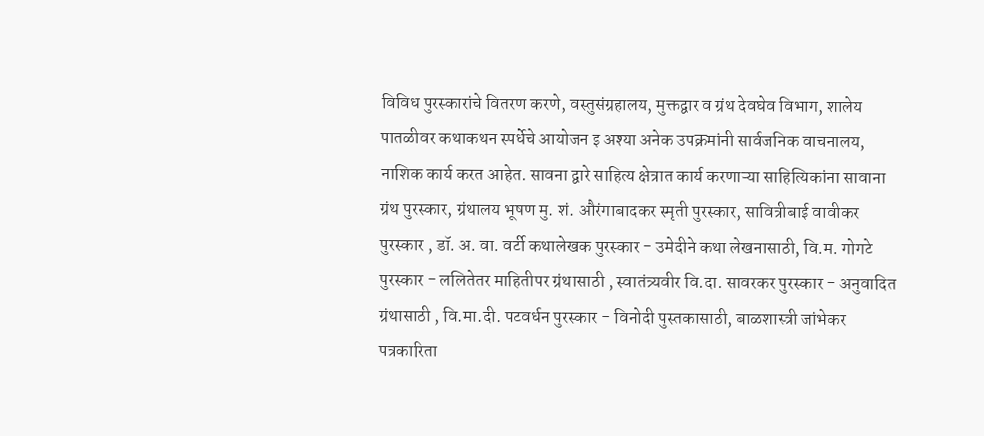विविध पुरस्कारांचे वितरण करणे, वस्तुसंग्रहालय, मुक्तद्वार व ग्रंथ देवघेव विभाग, शालेय पातळीवर कथाकथन स्पर्धेचे आयोजन इ अश्या अनेक उपक्रमांनी सार्वजनिक वाचनालय, नाशिक कार्य करत आहेत. सावना द्वारे साहित्य क्षेत्रात कार्य करणाऱ्या साहित्यिकांना सावाना ग्रंथ पुरस्कार, ग्रंथालय भूषण मु. शं. औरंगाबादकर स्मृती पुरस्कार, सावित्रीबाई वावीकर पुरस्कार , डॉ. अ. वा. वर्टी कथालेखक पुरस्कार - उमेदीने कथा लेखनासाठी, वि.म. गोगटे पुरस्कार - ललितेतर माहितीपर ग्रंथासाठी , स्वातंत्र्यवीर वि.दा. सावरकर पुरस्कार - अनुवादित ग्रंथासाठी , वि.मा.दी. पटवर्धन पुरस्कार - विनोदी पुस्तकासाठी, बाळशास्त्री जांभेकर पत्रकारिता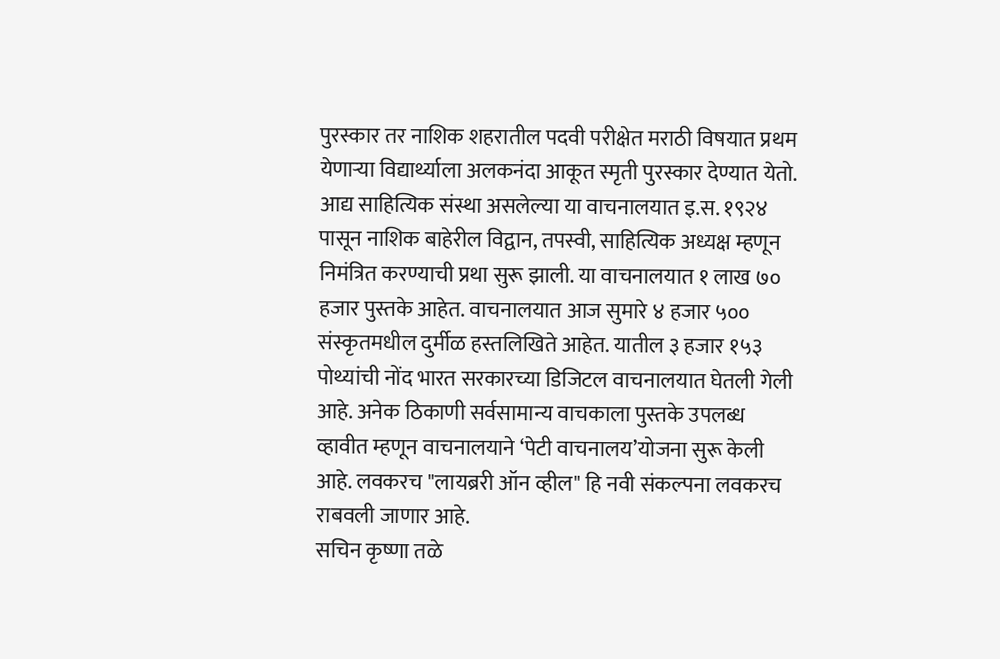पुरस्कार तर नाशिक शहरातील पदवी परीक्षेत मराठी विषयात प्रथम येणाऱ्या विद्यार्थ्याला अलकनंदा आकूत स्मृती पुरस्कार देण्यात येतो. आद्य साहित्यिक संस्था असलेल्या या वाचनालयात इ.स. १९२४ पासून नाशिक बाहेरील विद्वान, तपस्वी, साहित्यिक अध्यक्ष म्हणून निमंत्रित करण्याची प्रथा सुरू झाली. या वाचनालयात १ लाख ७० हजार पुस्तके आहेत. वाचनालयात आज सुमारे ४ हजार ५०० संस्कृतमधील दुर्मीळ हस्तलिखिते आहेत. यातील ३ हजार १५३ पोथ्यांची नोंद भारत सरकारच्या डिजिटल वाचनालयात घेतली गेली आहे. अनेक ठिकाणी सर्वसामान्य वाचकाला पुस्तके उपलब्ध व्हावीत म्हणून वाचनालयाने ‘पेटी वाचनालय’योजना सुरू केली आहे. लवकरच "लायब्ररी ऑन व्हील" हि नवी संकल्पना लवकरच राबवली जाणार आहे.
सचिन कृष्णा तळे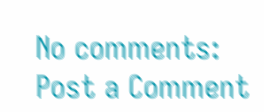No comments:
Post a Comment